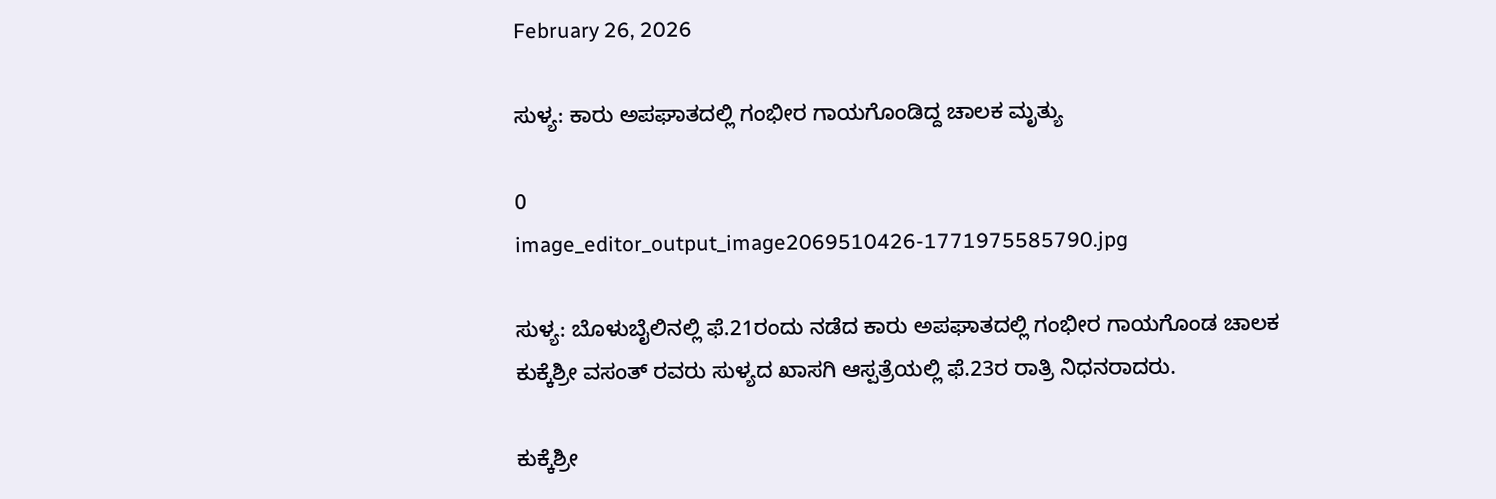February 26, 2026

ಸುಳ್ಯ: ಕಾರು ಅಪಘಾತದಲ್ಲಿ ಗಂಭೀರ ಗಾಯಗೊಂಡಿದ್ದ ಚಾಲಕ ಮೃತ್ಯು

0
image_editor_output_image2069510426-1771975585790.jpg

ಸುಳ್ಯ: ಬೊಳುಬೈಲಿನಲ್ಲಿ ಫೆ.21ರಂದು ನಡೆದ ಕಾರು ಅಪಘಾತದಲ್ಲಿ ಗಂಭೀರ ಗಾಯಗೊಂಡ ಚಾಲಕ ಕುಕ್ಕೆಶ್ರೀ ವಸಂತ್ ರವರು ಸುಳ್ಯದ ಖಾಸಗಿ ಆಸ್ಪತ್ರೆಯಲ್ಲಿ ಫೆ.23ರ ರಾತ್ರಿ ನಿಧನರಾದರು.

ಕುಕ್ಕೆಶ್ರೀ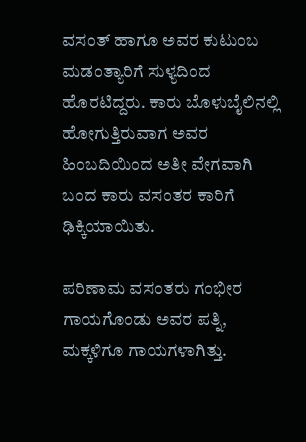ವಸಂತ್ ಹಾಗೂ ಅವರ ಕುಟುಂಬ ಮಡಂತ್ಯಾರಿಗೆ ಸುಳ್ಯದಿಂದ ಹೊರಟಿದ್ದರು. ಕಾರು ಬೊಳುಬೈಲಿನಲ್ಲಿ ಹೋಗುತ್ತಿರುವಾಗ ಅವರ ಹಿಂಬದಿಯಿಂದ ಅತೀ ವೇಗವಾಗಿ ಬಂದ ಕಾರು ವಸಂತರ ಕಾರಿಗೆ ಢಿಕ್ಕಿಯಾಯಿತು.

ಪರಿಣಾಮ ವಸಂತರು ಗಂಭೀರ ಗಾಯಗೊಂಡು ಅವರ ಪತ್ನಿ, ಮಕ್ಕಳಿಗೂ ಗಾಯಗಳಾಗಿತ್ತು.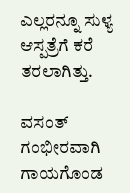ಎಲ್ಲರನ್ನೂ ಸುಳ್ಯ ಆಸ್ಪತ್ರೆಗೆ ಕರೆ ತರಲಾಗಿತ್ತು.

ವಸಂತ್ ಗಂಭೀರವಾಗಿ ಗಾಯಗೊಂಡ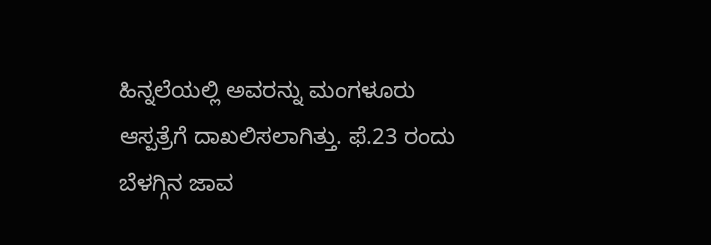ಹಿನ್ನಲೆಯಲ್ಲಿ ಅವರನ್ನು ಮಂಗಳೂರು ಆಸ್ಪತ್ರೆಗೆ ದಾಖಲಿಸಲಾಗಿತ್ತು. ಫೆ.23 ರಂದು ಬೆಳಗ್ಗಿನ ಜಾವ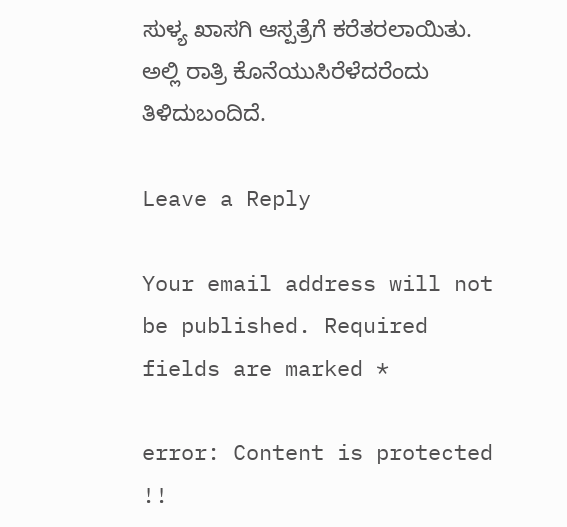ಸುಳ್ಯ ಖಾಸಗಿ ಆಸ್ಪತ್ರೆಗೆ ಕರೆತರಲಾಯಿತು. ಅಲ್ಲಿ ರಾತ್ರಿ ಕೊನೆಯುಸಿರೆಳೆದರೆಂದು ತಿಳಿದುಬಂದಿದೆ.

Leave a Reply

Your email address will not be published. Required fields are marked *

error: Content is protected !!